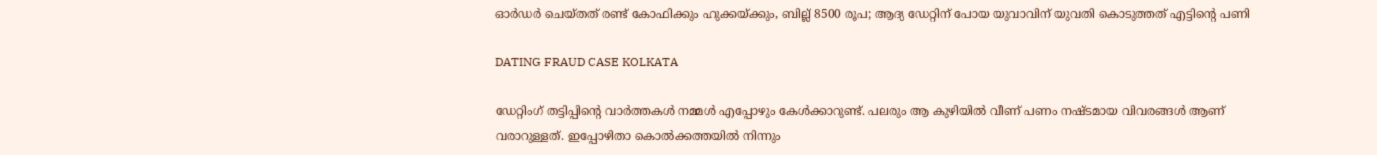ഓർഡർ ചെയ്തത് രണ്ട് കോഫിക്കും ഹുക്കയ്ക്കും, ബില്ല് 8500 രൂപ; ആദ്യ ഡേറ്റിന് പോയ യുവാവിന് യുവതി കൊടുത്തത് എട്ടിന്റെ പണി

DATING FRAUD CASE KOLKATA

ഡേറ്റിംഗ് തട്ടിപ്പിന്റെ വാർത്തകൾ നമ്മൾ എപ്പോഴും കേൾക്കാറുണ്ട്. പലരും ആ കുഴിയിൽ വീണ് പണം നഷ്ടമായ വിവരങ്ങൾ ആണ് വരാറുള്ളത്. ഇപ്പോഴിതാ കൊൽക്കത്തയിൽ നിന്നും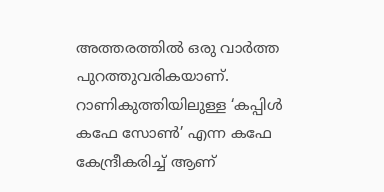അത്തരത്തിൽ ഒരു വാർത്ത പുറത്തുവരികയാണ്. റാണികുത്തിയിലുള്ള ‘കപ്പിൾ കഫേ സോൺ’ എന്ന കഫേ കേന്ദ്രീകരിച്ച് ആണ്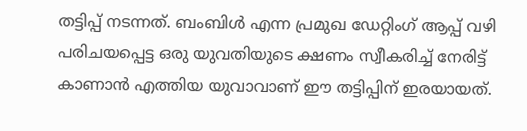തട്ടിപ്പ് നടന്നത്. ബംബിൾ എന്ന പ്രമുഖ ഡേറ്റിംഗ് ആപ്പ് വഴി പരിചയപ്പെട്ട ഒരു യുവതിയുടെ ക്ഷണം സ്വീകരിച്ച് നേരിട്ട് കാണാൻ എത്തിയ യുവാവാണ് ഈ തട്ടിപ്പിന് ഇരയായത്.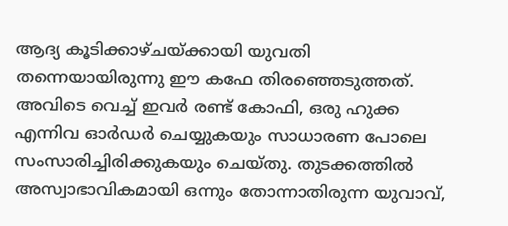ആദ്യ കൂടിക്കാഴ്ചയ്ക്കായി യുവതി തന്നെയായിരുന്നു ഈ കഫേ തിരഞ്ഞെടുത്തത്. അവിടെ വെച്ച് ഇവർ രണ്ട് കോഫി, ഒരു ഹുക്ക എന്നിവ ഓർഡർ ചെയ്യുകയും സാധാരണ പോലെ സംസാരിച്ചിരിക്കുകയും ചെയ്തു. തുടക്കത്തിൽ അസ്വാഭാവികമായി ഒന്നും തോന്നാതിരുന്ന യുവാവ്,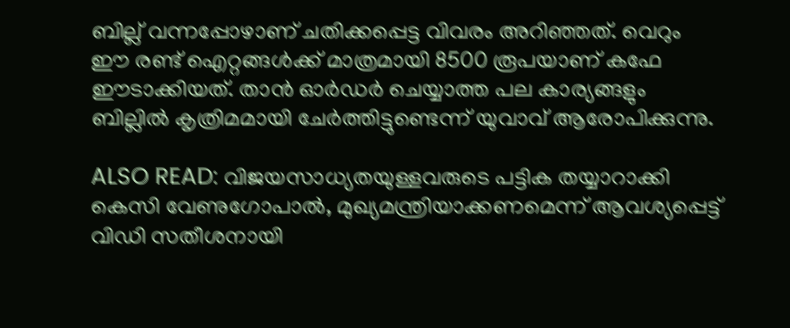ബില്ല് വന്നപ്പോഴാണ് ചതിക്കപ്പെട്ട വിവരം അറിഞ്ഞത്. വെറും ഈ രണ്ട് ഐറ്റങ്ങൾക്ക് മാത്രമായി 8500 രൂപയാണ് കഫേ ഈടാക്കിയത്. താൻ ഓർഡർ ചെയ്യാത്ത പല കാര്യങ്ങളും ബില്ലിൽ കൃത്രിമമായി ചേർത്തിട്ടുണ്ടെന്ന് യുവാവ് ആരോപിക്കുന്നു.

ALSO READ: വിജയസാധ്യതയുള്ളവരുടെ പട്ടിക തയ്യാറാക്കി കെസി വേണുഗോപാൽ, മുഖ്യമന്ത്രിയാക്കണമെന്ന് ആവശ്യപ്പെട്ട് വിഡി സതീശനായി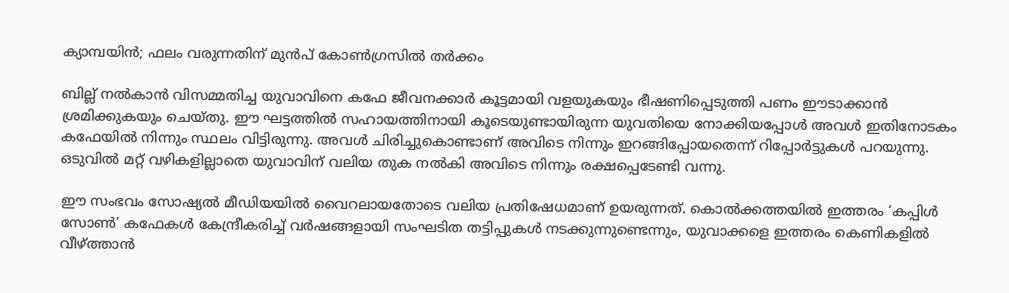ക്യാമ്പയിൻ; ഫലം വരുന്നതിന് മുൻപ് കോണ്‍ഗ്രസിൽ തർക്കം

ബില്ല് നൽകാൻ വിസമ്മതിച്ച യുവാവിനെ കഫേ ജീവനക്കാർ കൂട്ടമായി വളയുകയും ഭീഷണിപ്പെടുത്തി പണം ഈടാക്കാൻ ശ്രമിക്കുകയും ചെയ്തു. ഈ ഘട്ടത്തിൽ സഹായത്തിനായി കൂടെയുണ്ടായിരുന്ന യുവതിയെ നോക്കിയപ്പോൾ അവൾ ഇതിനോടകം കഫേയിൽ നിന്നും സ്ഥലം വിട്ടിരുന്നു. അവൾ ചിരിച്ചുകൊണ്ടാണ് അവിടെ നിന്നും ഇറങ്ങിപ്പോയതെന്ന് റിപ്പോർട്ടുകൾ പറയുന്നു. ഒടുവിൽ മറ്റ് വഴികളില്ലാതെ യുവാവിന് വലിയ തുക നൽകി അവിടെ നിന്നും രക്ഷപ്പെടേണ്ടി വന്നു.

ഈ സംഭവം സോഷ്യൽ മീഡിയയിൽ വൈറലായതോടെ വലിയ പ്രതിഷേധമാണ് ഉയരുന്നത്. കൊൽക്കത്തയിൽ ഇത്തരം ‘കപ്പിൾ സോൺ’ കഫേകൾ കേന്ദ്രീകരിച്ച് വർഷങ്ങളായി സംഘടിത തട്ടിപ്പുകൾ നടക്കുന്നുണ്ടെന്നും, യുവാക്കളെ ഇത്തരം കെണികളിൽ വീഴ്ത്താൻ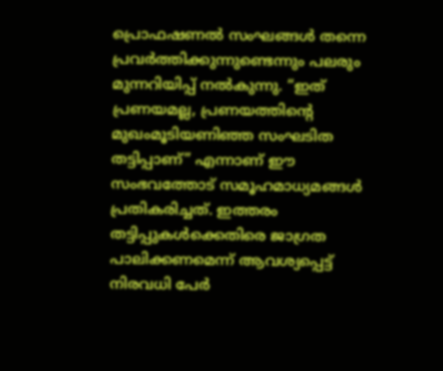പ്രൊഫഷണൽ സംഘങ്ങൾ തന്നെ പ്രവർത്തിക്കുന്നുണ്ടെന്നും പലരും മുന്നറിയിപ്പ് നൽകുന്നു. “ഇത് പ്രണയമല്ല, പ്രണയത്തിന്റെ മുഖംമൂടിയണിഞ്ഞ സംഘടിത തട്ടിപ്പാണ്” എന്നാണ് ഈ സംഭവത്തോട് സമൂഹമാധ്യമങ്ങൾ പ്രതികരിച്ചത്. ഇത്തരം തട്ടിപ്പുകൾക്കെതിരെ ജാഗ്രത പാലിക്കണമെന്ന് ആവശ്യപ്പെട്ട് നിരവധി പേർ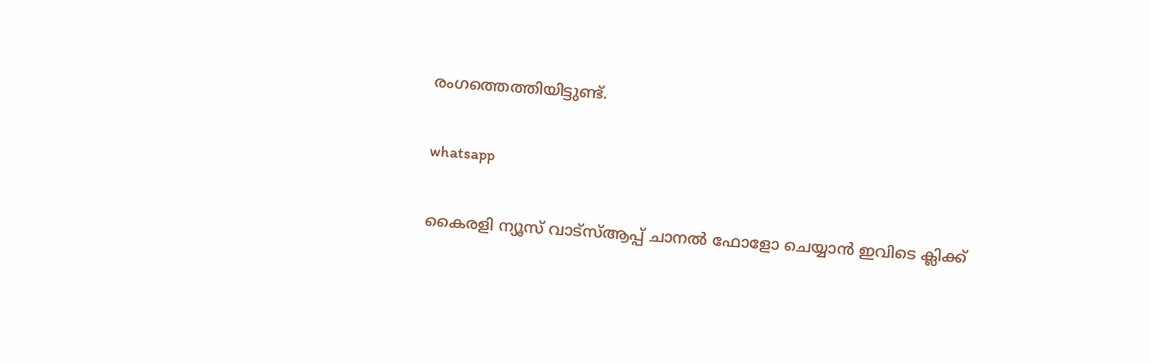രംഗത്തെത്തിയിട്ടുണ്ട്.

whatsapp

കൈരളി ന്യൂസ് വാട്‌സ്ആപ്പ് ചാനല്‍ ഫോളോ ചെയ്യാന്‍ ഇവിടെ ക്ലിക്ക്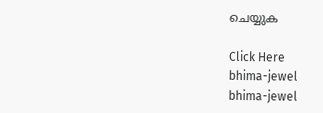ചെയ്യുക

Click Here
bhima-jewel
bhima-jewel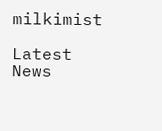milkimist

Latest News